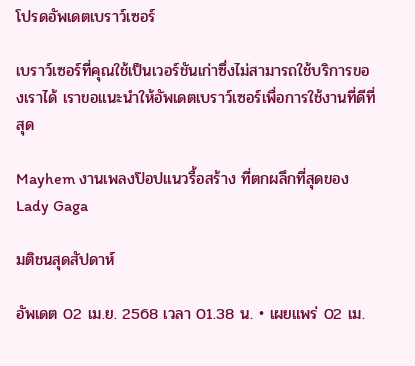โปรดอัพเดตเบราว์เซอร์

เบราว์เซอร์ที่คุณใช้เป็นเวอร์ชันเก่าซึ่งไม่สามารถใช้บริการของเราได้ เราขอแนะนำให้อัพเดตเบราว์เซอร์เพื่อการใช้งานที่ดีที่สุด

Mayhem งานเพลงป๊อปแนวรื้อสร้าง ที่ตกผลึกที่สุดของ Lady Gaga

มติชนสุดสัปดาห์

อัพเดต 02 เม.ย. 2568 เวลา 01.38 น. • เผยแพร่ 02 เม.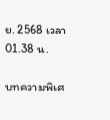ย. 2568 เวลา 01.38 น.

บทความพิเศ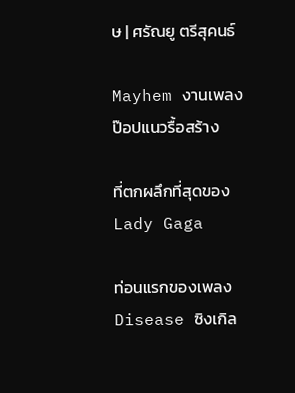ษ | ศรัณยู ตรีสุคนธ์

Mayhem งานเพลงป๊อปแนวรื้อสร้าง

ที่ตกผลึกที่สุดของ Lady Gaga

ท่อนแรกของเพลง Disease ซิงเกิล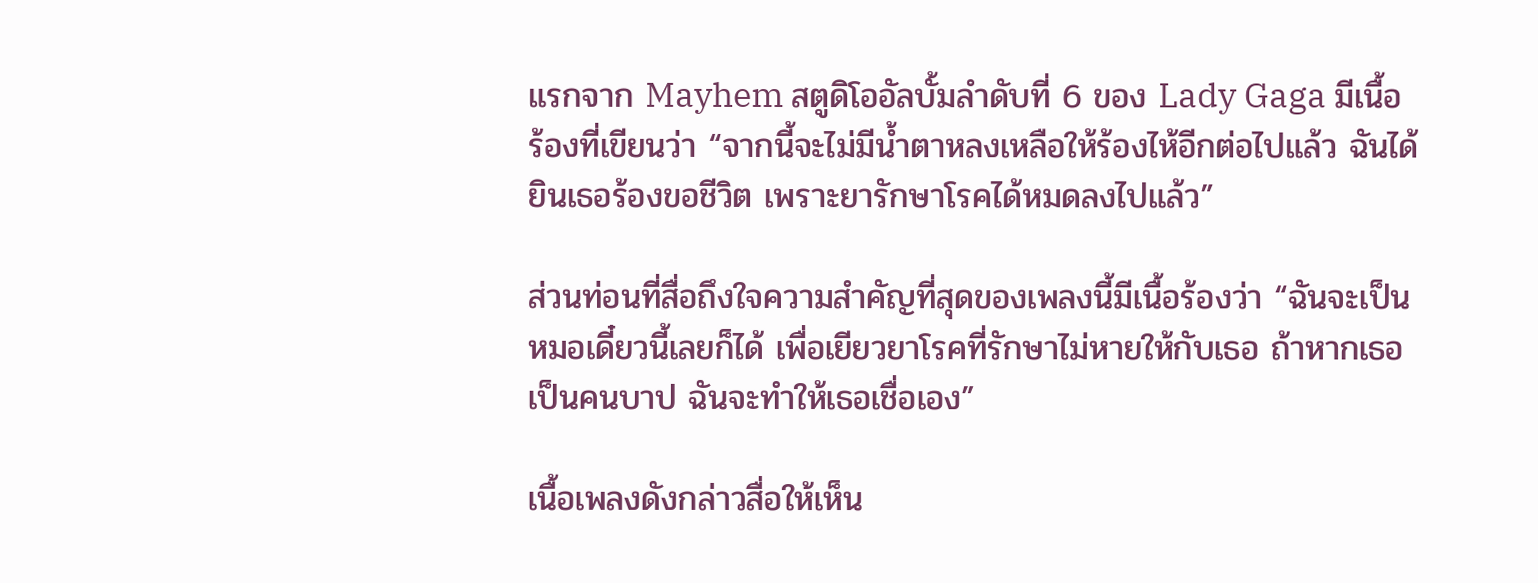แรกจาก Mayhem สตูดิโออัลบั้มลำดับที่ 6 ของ Lady Gaga มีเนื้อร้องที่เขียนว่า “จากนี้จะไม่มีน้ำตาหลงเหลือให้ร้องไห้อีกต่อไปแล้ว ฉันได้ยินเธอร้องขอชีวิต เพราะยารักษาโรคได้หมดลงไปแล้ว”

ส่วนท่อนที่สื่อถึงใจความสำคัญที่สุดของเพลงนี้มีเนื้อร้องว่า “ฉันจะเป็นหมอเดี๋ยวนี้เลยก็ได้ เพื่อเยียวยาโรคที่รักษาไม่หายให้กับเธอ ถ้าหากเธอเป็นคนบาป ฉันจะทำให้เธอเชื่อเอง”

เนื้อเพลงดังกล่าวสื่อให้เห็น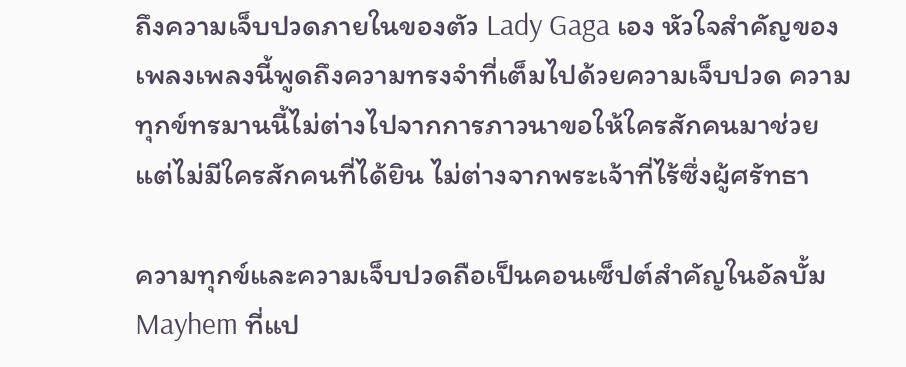ถึงความเจ็บปวดภายในของตัว Lady Gaga เอง หัวใจสำคัญของเพลงเพลงนี้พูดถึงความทรงจำที่เต็มไปด้วยความเจ็บปวด ความทุกข์ทรมานนี้ไม่ต่างไปจากการภาวนาขอให้ใครสักคนมาช่วย แต่ไม่มีใครสักคนที่ได้ยิน ไม่ต่างจากพระเจ้าที่ไร้ซึ่งผู้ศรัทธา

ความทุกข์และความเจ็บปวดถือเป็นคอนเซ็ปต์สำคัญในอัลบั้ม Mayhem ที่แป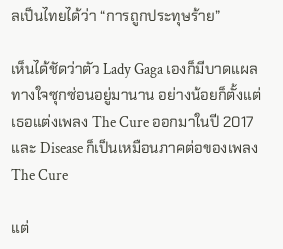ลเป็นไทยได้ว่า “การถูกประทุษร้าย”

เห็นได้ชัดว่าตัว Lady Gaga เองก็มีบาดแผลทางใจซุกซ่อนอยู่มานาน อย่างน้อยก็ตั้งแต่เธอแต่งเพลง The Cure ออกมาในปี 2017 และ Disease ก็เป็นเหมือนภาคต่อของเพลง The Cure

แต่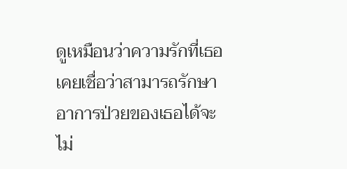ดูเหมือนว่าความรักที่เธอเคยเชื่อว่าสามารถรักษาอาการป่วยของเธอได้จะไม่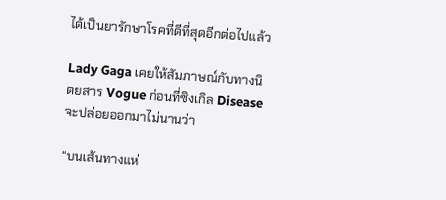ได้เป็นยารักษาโรคที่ดีที่สุดอีกต่อไปแล้ว

Lady Gaga เคยให้สัมภาษณ์กับทางนิตยสาร Vogue ก่อนที่ซิงเกิล Disease จะปล่อยออกมาไม่นานว่า

“บนเส้นทางแห่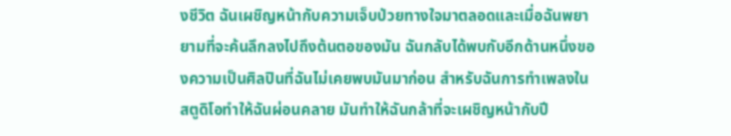งชีวิต ฉันเผชิญหน้ากับความเจ็บป่วยทางใจมาตลอดและเมื่อฉันพยายามที่จะค้นลึกลงไปถึงต้นตอของมัน ฉันกลับได้พบกับอีกด้านหนึ่งของความเป็นศิลปินที่ฉันไม่เคยพบมันมาก่อน สำหรับฉันการทำเพลงในสตูดิโอทำให้ฉันผ่อนคลาย มันทำให้ฉันกล้าที่จะเผชิญหน้ากับปี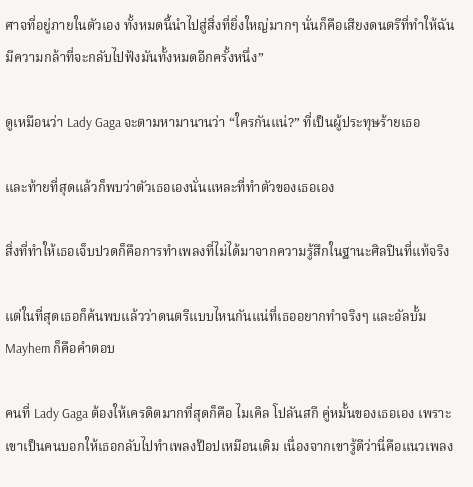ศาจที่อยู่ภายในตัวเอง ทั้งหมดนี้นำไปสู่สิ่งที่ยิ่งใหญ่มากๆ นั่นก็คือเสียงดนตรีที่ทำให้ฉันมีความกล้าที่จะกลับไปฟังมันทั้งหมดอีกครั้งหนึ่ง”

ดูเหมือนว่า Lady Gaga จะตามหามานานว่า “ใครกันแน่?” ที่เป็นผู้ประทุษร้ายเธอ

และท้ายที่สุดแล้วก็พบว่าตัวเธอเองนั่นแหละที่ทำตัวของเธอเอง

สิ่งที่ทำให้เธอเจ็บปวดก็คือการทำเพลงที่ไม่ได้มาจากความรู้สึกในฐานะศิลปินที่แท้จริง

แต่ในที่สุดเธอก็ค้นพบแล้วว่าดนตรีแบบไหนกันแน่ที่เธออยากทำจริงๆ และอัลบั้ม Mayhem ก็คือคำตอบ

คนที่ Lady Gaga ต้องให้เครดิตมากที่สุดก็คือ ไมเคิล โปลันสกี คู่หมั้นของเธอเอง เพราะเขาเป็นคนบอกให้เธอกลับไปทำเพลงป๊อปเหมือนเดิม เนื่องจากเขารู้ดีว่านี่คือแนวเพลง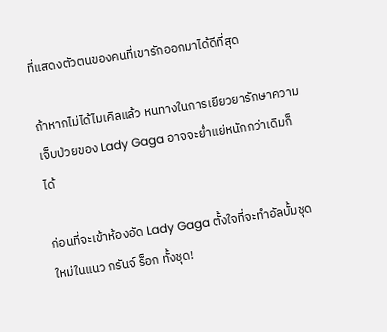ที่แสดงตัวตนของคนที่เขารักออกมาได้ดีที่สุด

ถ้าหากไม่ได้ไมเคิลแล้ว หนทางในการเยียวยารักษาความเจ็บป่วยของ Lady Gaga อาจจะย่ำแย่หนักกว่าเดิมก็ได้

ก่อนที่จะเข้าห้องอัด Lady Gaga ตั้งใจที่จะทำอัลบั้มชุดใหม่ในแนว กรันจ์ ร็อก ทั้งชุด!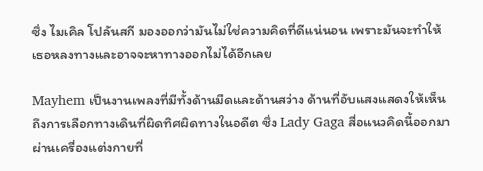ซึ่ง ไมเคิล โปลันสกี มองออกว่ามันไม่ใช่ความคิดที่ดีแน่นอน เพราะมันจะทำให้เธอหลงทางและอาจจะหาทางออกไม่ได้อีกเลย

Mayhem เป็นงานเพลงที่มีทั้งด้านมืดและด้านสว่าง ด้านที่อับแสงแสดงให้เห็นถึงการเลือกทางเดินที่ผิดทิศผิดทางในอดีต ซึ่ง Lady Gaga สื่อแนวคิดนี้ออกมาผ่านเครื่องแต่งกายที่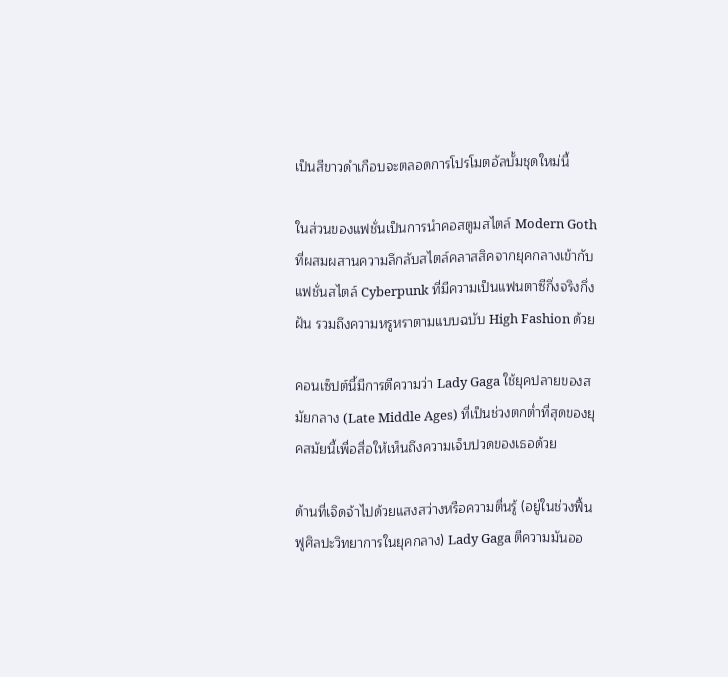เป็นสีขาวดำเกือบจะตลอดการโปรโมตอัลบั้มชุดใหม่นี้

ในส่วนของแฟชั่นเป็นการนำคอสตูมสไตล์ Modern Goth ที่ผสมผสานความลึกลับสไตล์คลาสสิคจากยุคกลางเข้ากับแฟชั่นสไตล์ Cyberpunk ที่มีความเป็นแฟนตาซีกึ่งจริงกึ่งฝัน รวมถึงความหรูหราตามแบบฉบับ High Fashion ด้วย

คอนเซ็ปต์นี้มีการตีความว่า Lady Gaga ใช้ยุคปลายของสมัยกลาง (Late Middle Ages) ที่เป็นช่วงตกต่ำที่สุดของยุคสมัยนี้เพื่อสื่อให้เห็นถึงความเจ็บปวดของเธอด้วย

ด้านที่เจิดจ้าไปด้วยแสงสว่างหรือความตื่นรู้ (อยู่ในช่วงฟื้นฟูศิลปะวิทยาการในยุคกลาง) Lady Gaga ตีความมันออ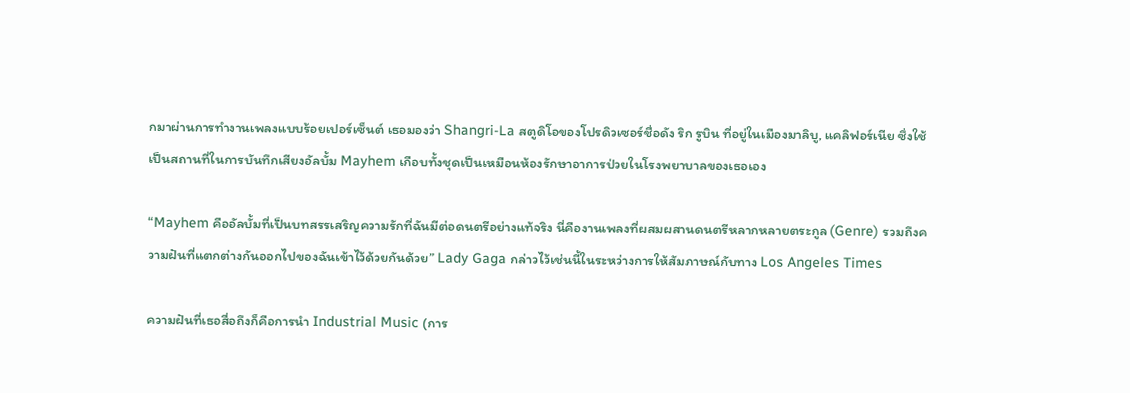กมาผ่านการทำงานเพลงแบบร้อยเปอร์เซ็นต์ เธอมองว่า Shangri-La สตูดิโอของโปรดิวเซอร์ชื่อดัง ริก รูบิน ที่อยู่ในเมืองมาลิบู, แคลิฟอร์เนีย ซึ่งใช้เป็นสถานที่ในการบันทึกเสียงอัลบั้ม Mayhem เกือบทั้งชุดเป็นเหมือนห้องรักษาอาการป่วยในโรงพยาบาลของเธอเอง

“Mayhem คืออัลบั้มที่เป็นบทสรรเสริญความรักที่ฉันมีต่อดนตรีอย่างแท้จริง นี่คืองานเพลงที่ผสมผสานดนตรีหลากหลายตระกูล (Genre) รวมถึงความฝันที่แตกต่างกันออกไปของฉันเข้าไว้ด้วยกันด้วย” Lady Gaga กล่าวไว้เช่นนี้ในระหว่างการให้สัมภาษณ์กับทาง Los Angeles Times

ความฝันที่เธอสื่อถึงก็คือการนำ Industrial Music (การ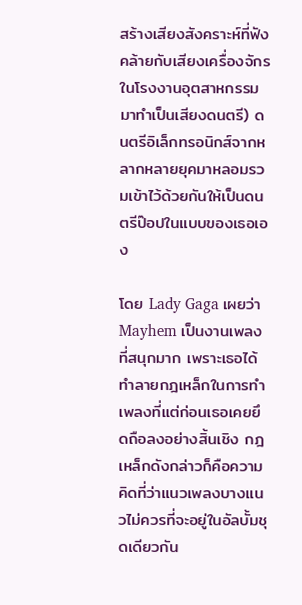สร้างเสียงสังคราะห์ที่ฟังคล้ายกับเสียงเครื่องจักรในโรงงานอุตสาหกรรมมาทำเป็นเสียงดนตรี) ดนตรีอิเล็กทรอนิกส์จากหลากหลายยุคมาหลอมรวมเข้าไว้ด้วยกันให้เป็นดนตรีป๊อปในแบบของเธอเอง

โดย Lady Gaga เผยว่า Mayhem เป็นงานเพลงที่สนุกมาก เพราะเธอได้ทำลายกฎเหล็กในการทำเพลงที่แต่ก่อนเธอเคยยึดถือลงอย่างสิ้นเชิง กฎเหล็กดังกล่าวก็คือความคิดที่ว่าแนวเพลงบางแนวไม่ควรที่จะอยู่ในอัลบั้มชุดเดียวกัน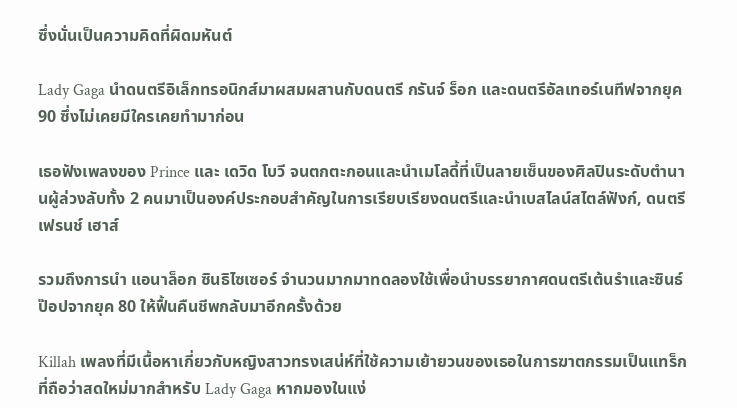ซึ่งนั่นเป็นความคิดที่ผิดมหันต์

Lady Gaga นำดนตรีอิเล็กทรอนิกส์มาผสมผสานกับดนตรี กรันจ์ ร็อก และดนตรีอัลเทอร์เนทีฟจากยุค 90 ซึ่งไม่เคยมีใครเคยทำมาก่อน

เธอฟังเพลงของ Prince และ เดวิด โบวี จนตกตะกอนและนำเมโลดี้ที่เป็นลายเซ็นของศิลปินระดับตำนานผู้ล่วงลับทั้ง 2 คนมาเป็นองค์ประกอบสำคัญในการเรียบเรียงดนตรีและนำเบสไลน์สไตล์ฟังก์, ดนตรี เฟรนช์ เฮาส์

รวมถึงการนำ แอนาล็อก ซินธิไซเซอร์ จำนวนมากมาทดลองใช้เพื่อนำบรรยากาศดนตรีเต้นรำและซินธ์ป๊อปจากยุค 80 ให้ฟื้นคืนชีพกลับมาอีกครั้งด้วย

Killah เพลงที่มีเนื้อหาเกี่ยวกับหญิงสาวทรงเสน่ห์ที่ใช้ความเย้ายวนของเธอในการฆาตกรรมเป็นแทร็กที่ถือว่าสดใหม่มากสำหรับ Lady Gaga หากมองในแง่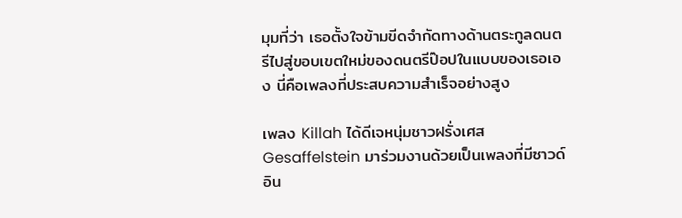มุมที่ว่า เธอตั้งใจข้ามขีดจำกัดทางด้านตระกูลดนตรีไปสู่ขอบเขตใหม่ของดนตรีป๊อปในแบบของเธอเอง นี่คือเพลงที่ประสบความสำเร็จอย่างสูง

เพลง Killah ได้ดีเจหนุ่มชาวฝรั่งเศส Gesaffelstein มาร่วมงานด้วยเป็นเพลงที่มีซาวด์อิน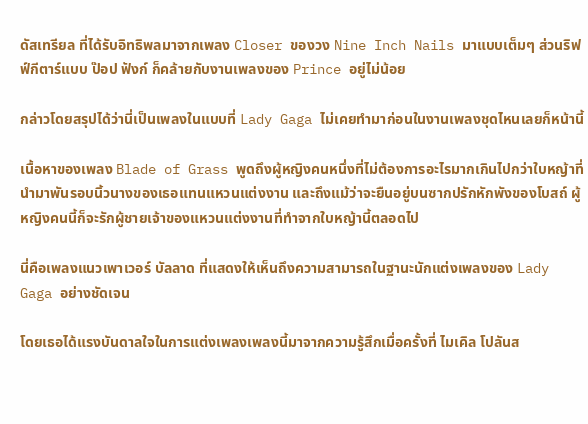ดัสเทรียล ที่ได้รับอิทธิพลมาจากเพลง Closer ของวง Nine Inch Nails มาแบบเต็มๆ ส่วนริฟฟ์กีตาร์แบบ ป๊อป ฟังก์ ก็คล้ายกับงานเพลงของ Prince อยู่ไม่น้อย

กล่าวโดยสรุปได้ว่านี่เป็นเพลงในแบบที่ Lady Gaga ไม่เคยทำมาก่อนในงานเพลงชุดไหนเลยก็หน้านี้

เนื้อหาของเพลง Blade of Grass พูดถึงผู้หญิงคนหนึ่งที่ไม่ต้องการอะไรมากเกินไปกว่าใบหญ้าที่นำมาพันรอบนิ้วนางของเธอแทนแหวนแต่งงาน และถึงแม้ว่าจะยืนอยู่บนซากปรักหักพังของโบสถ์ ผู้หญิงคนนี้ก็จะรักผู้ชายเจ้าของแหวนแต่งงานที่ทำจากใบหญ้านี้ตลอดไป

นี่คือเพลงแนวเพาเวอร์ บัลลาด ที่แสดงให้เห็นถึงความสามารถในฐานะนักแต่งเพลงของ Lady Gaga อย่างชัดเจน

โดยเธอได้แรงบันดาลใจในการแต่งเพลงเพลงนี้มาจากความรู้สึกเมื่อครั้งที่ ไมเคิล โปลันส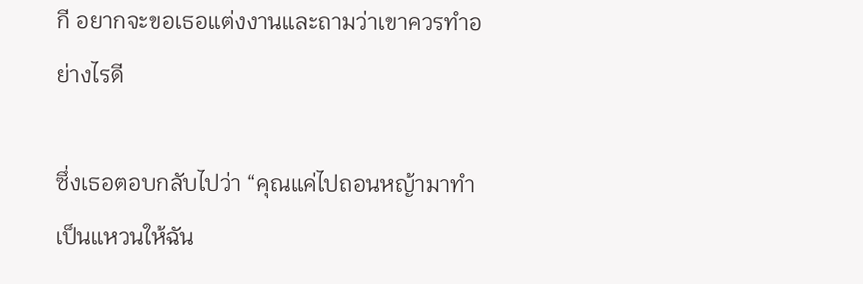กี อยากจะขอเธอแต่งงานและถามว่าเขาควรทำอย่างไรดี

ซึ่งเธอตอบกลับไปว่า “คุณแค่ไปถอนหญ้ามาทำเป็นแหวนให้ฉัน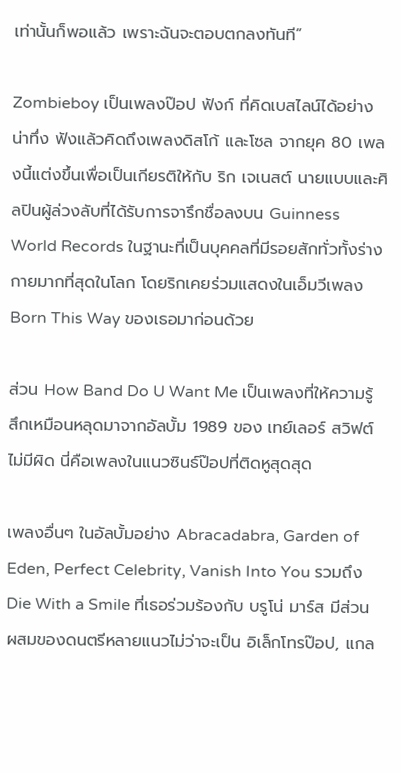เท่านั้นก็พอแล้ว เพราะฉันจะตอบตกลงทันที”

Zombieboy เป็นเพลงป๊อป ฟังก์ ที่คิดเบสไลน์ได้อย่างน่าทึ่ง ฟังแล้วคิดถึงเพลงดิสโก้ และโซล จากยุค 80 เพลงนี้แต่งขึ้นเพื่อเป็นเกียรติให้กับ ริก เจเนสต์ นายแบบและศิลปินผู้ล่วงลับที่ได้รับการจารึกชื่อลงบน Guinness World Records ในฐานะที่เป็นบุคคลที่มีรอยสักทั่วทั้งร่างกายมากที่สุดในโลก โดยริกเคยร่วมแสดงในเอ็มวีเพลง Born This Way ของเธอมาก่อนด้วย

ส่วน How Band Do U Want Me เป็นเพลงที่ให้ความรู้สึกเหมือนหลุดมาจากอัลบั้ม 1989 ของ เทย์เลอร์ สวิฟต์ ไม่มีผิด นี่คือเพลงในแนวซินธ์ป๊อปที่ติดหูสุดสุด

เพลงอื่นๆ ในอัลบั้มอย่าง Abracadabra, Garden of Eden, Perfect Celebrity, Vanish Into You รวมถึง Die With a Smile ที่เธอร่วมร้องกับ บรูโน่ มาร์ส มีส่วนผสมของดนตรีหลายแนวไม่ว่าจะเป็น อิเล็กโทรป๊อป, แกล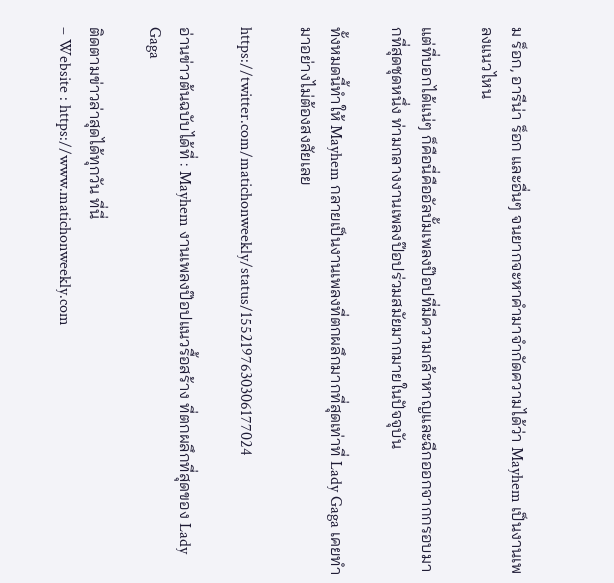ม ร็อก, อารีน่า ร็อก และอื่นๆ จนยากจะหาคำมาจำกัดความได้ว่า Mayhem เป็นงานเพลงแนวไหน

แต่ที่บอกได้แน่ๆ ก็คือนี่คืออัลบั้มเพลงป๊อปที่มีความกล้าหาญและฉีกออกจากกรอบมากที่สุดชุดหนึ่ง ท่ามกลางงานเพลงป๊อปร่วมสมัยมากมายในปัจจุบัน

ทั้งหมดนี้ทำให้ Mayhem กลายเป็นงานเพลงที่ตกผลึกมากที่สุดเท่าที่ Lady Gaga เคยทำมาอย่างไม่ต้องสงสัยเลย

https://twitter.com/matichonweekly/status/1552197630306177024

อ่านข่าวต้นฉบับได้ที่ : Mayhem งานเพลงป๊อปแนวรื้อสร้าง ที่ตกผลึกที่สุดของ Lady Gaga

ติดตามข่าวล่าสุดได้ทุกวัน ที่นี่
– Website : https://www.matichonweekly.com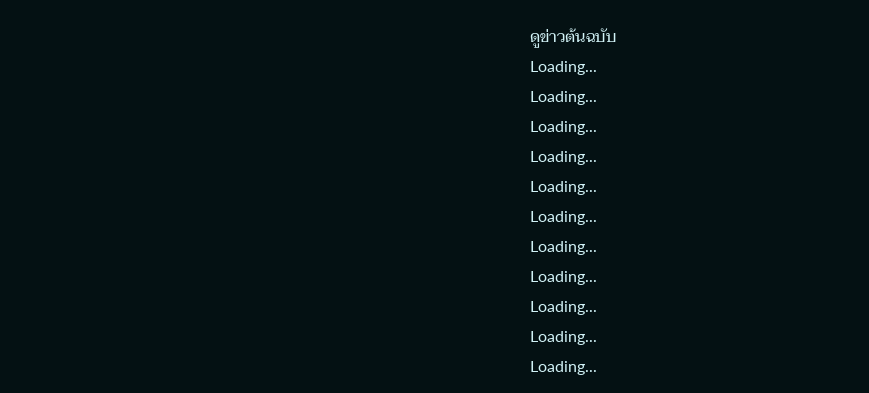ดูข่าวต้นฉบับ
Loading...
Loading...
Loading...
Loading...
Loading...
Loading...
Loading...
Loading...
Loading...
Loading...
Loading...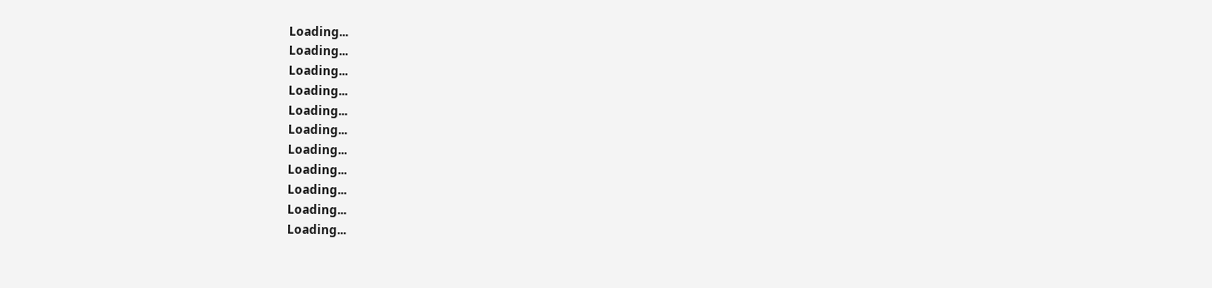Loading...
Loading...
Loading...
Loading...
Loading...
Loading...
Loading...
Loading...
Loading...
Loading...
Loading...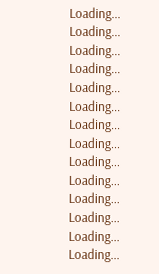Loading...
Loading...
Loading...
Loading...
Loading...
Loading...
Loading...
Loading...
Loading...
Loading...
Loading...
Loading...
Loading...
Loading...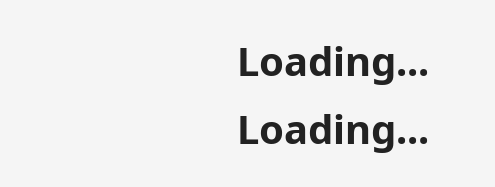Loading...
Loading...